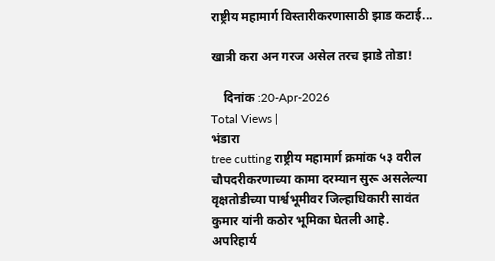राष्ट्रीय महामार्ग विस्तारीकरणासाठी झाड कटाई...

खात्री करा अन गरज असेल तरच झाडे तोडा!

    दिनांक :20-Apr-2026
Total Views |
भंडारा
tree cutting राष्ट्रीय महामार्ग क्रमांक ५३ वरील चौपदरीकरणाच्या कामा दरम्यान सुरू असलेल्या वृक्षतोडीच्या पार्श्वभूमीवर जिल्हाधिकारी सावंत कुमार यांनी कठोर भूमिका घेतली आहे. अपरिहार्य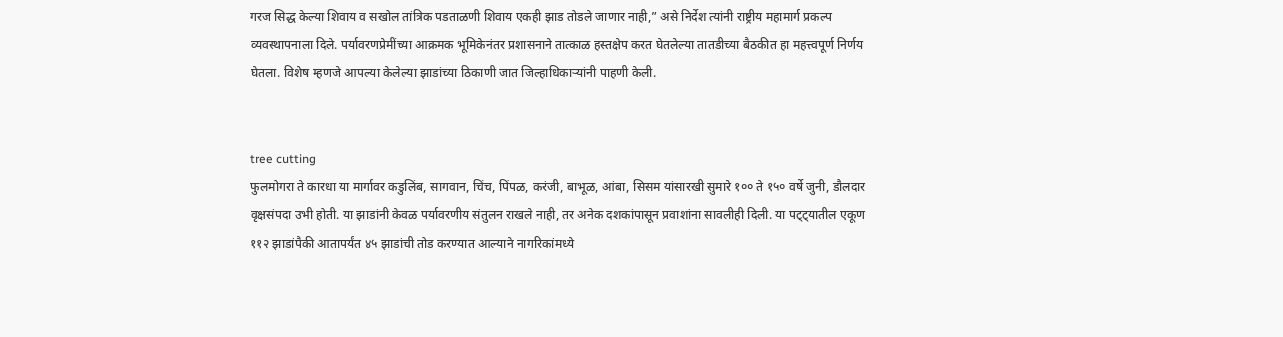गरज सिद्ध केल्या शिवाय व सखोल तांत्रिक पडताळणी शिवाय एकही झाड तोडले जाणार नाही,” असे निर्देश त्यांनी राष्ट्रीय महामार्ग प्रकल्प व्यवस्थापनाला दिले. पर्यावरणप्रेमींच्या आक्रमक भूमिकेनंतर प्रशासनाने तात्काळ हस्तक्षेप करत घेतलेल्या तातडीच्या बैठकीत हा महत्त्वपूर्ण निर्णय घेतला. विशेष म्हणजे आपल्या केलेल्या झाडांच्या ठिकाणी जात जिल्हाधिकाऱ्यांनी पाहणी केली.


tree cutting
फुलमोगरा ते कारधा या मार्गावर कडुलिंब, सागवान, चिंच, पिंपळ, करंजी, बाभूळ, आंबा, सिसम यांसारखी सुमारे १०० ते १५० वर्षे जुनी, डौलदार वृक्षसंपदा उभी होती. या झाडांनी केवळ पर्यावरणीय संतुलन राखले नाही, तर अनेक दशकांपासून प्रवाशांना सावलीही दिली. या पट्ट्यातील एकूण ११२ झाडांपैकी आतापर्यंत ४५ झाडांची तोड करण्यात आल्याने नागरिकांमध्ये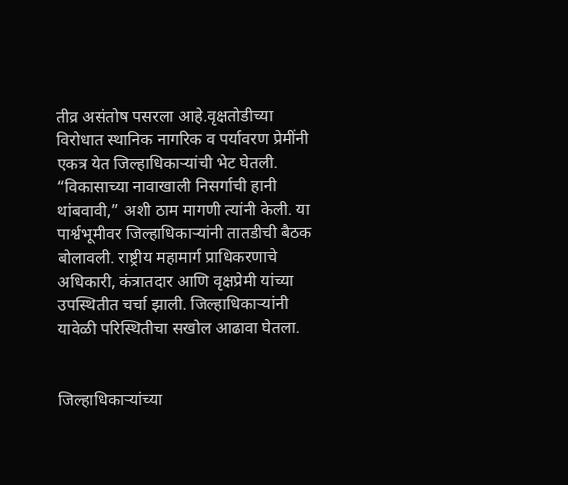तीव्र असंतोष पसरला आहे.वृक्षतोडीच्या विरोधात स्थानिक नागरिक व पर्यावरण प्रेमींनी एकत्र येत जिल्हाधिकाऱ्यांची भेट घेतली. “विकासाच्या नावाखाली निसर्गाची हानी थांबवावी,” अशी ठाम मागणी त्यांनी केली. या पार्श्वभूमीवर जिल्हाधिकाऱ्यांनी तातडीची बैठक बोलावली. राष्ट्रीय महामार्ग प्राधिकरणाचे अधिकारी, कंत्रातदार आणि वृक्षप्रेमी यांच्या उपस्थितीत चर्चा झाली. जिल्हाधिकाऱ्यांनी यावेळी परिस्थितीचा सखोल आढावा घेतला.


जिल्हाधिकाऱ्यांच्या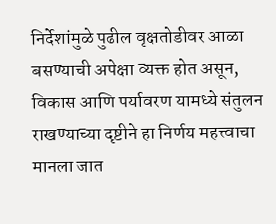निर्देशांमुळे पुढील वृक्षतोडीवर आळा बसण्याची अपेक्षा व्यक्त होत असून, विकास आणि पर्यावरण यामध्ये संतुलन राखण्याच्या दृष्टीने हा निर्णय महत्त्वाचा मानला जात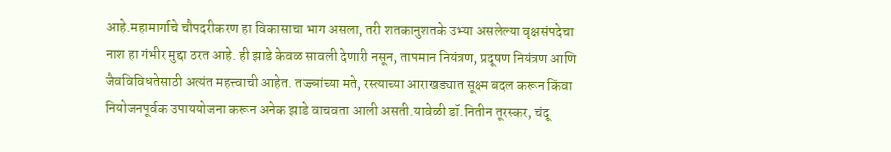आहे.महामार्गाचे चौपदरीकरण हा विकासाचा भाग असला, तरी शतकानुशतके उभ्या असलेल्या वृक्षसंपदेचा नाश हा गंभीर मुद्दा ठरत आहे. ही झाडे केवळ सावली देणारी नसून, तापमान नियंत्रण, प्रदूषण नियंत्रण आणि जैवविविधतेसाठी अत्यंत महत्त्वाची आहेत. तज्ज्ञांच्या मते, रस्त्याच्या आराखड्यात सूक्ष्म बदल करून किंवा नियोजनपूर्वक उपाययोजना करून अनेक झाडे वाचवता आली असती.यावेळी डॉ.नितीन तूरस्कर, चंदू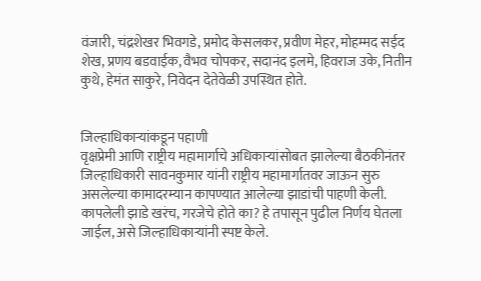वंजारी, चंद्रशेखर भिवगडे, प्रमोद केसलकर, प्रवीण मेहर, मोहम्मद सईद शेख, प्रणय बडवाईक, वैभव चोपकर, सदानंद इलमे, हिवराज उके, नितीन कुथे, हेमंत साकुरे, निवेदन देतेवेळी उपस्थित होते.


जिल्हाधिकाऱ्यांकडून पहाणी
वृक्षप्रेमी आणि राष्ट्रीय महामार्गाचे अधिकाऱ्यांसोबत झालेल्या बैठकीनंतर जिल्हाधिकारी सावनकुमार यांनी राष्ट्रीय महामार्गातवर जाऊन सुरु असलेल्या कामादरम्यान कापण्यात आलेल्या झाडांची पाहणी केली. कापलेली झाडे खरंच, गरजेचे होते का? हे तपासून पुढील निर्णय घेतला जाईल, असे जिल्हाधिकाऱ्यांनी स्पष्ट केले.